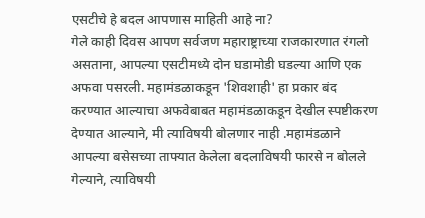एसटीचे हे बदल आपणास माहिती आहे ना?
गेले काही दिवस आपण सर्वजण महाराष्ट्राच्या राजकारणात रंगलो असताना, आपल्या एसटीमध्ये दोन घडामोडी घडल्या आणि एक अफवा पसरली. महामंडळाकडून 'शिवशाही' हा प्रकार बंद करण्यात आल्याचा अफवेबाबत महामंडळाकडून देखील स्पष्टीकरण देण्यात आल्याने, मी त्याविषयी बोलणार नाही .महामंडळाने आपल्या बसेसच्या ताफ्यात केलेला बदलाविषयी फारसे न बोलले गेल्याने, त्याविषयी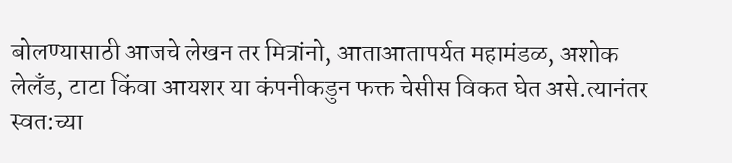बोलण्यासाठी आजचे लेखन तर मित्रांनो, आताआतापर्यत महामंडळ, अशोक लेलँड, टाटा किंवा आयशर या कंपनीकडुन फक्त चेसीस विकत घेत असे.त्यानंतर स्वत:च्या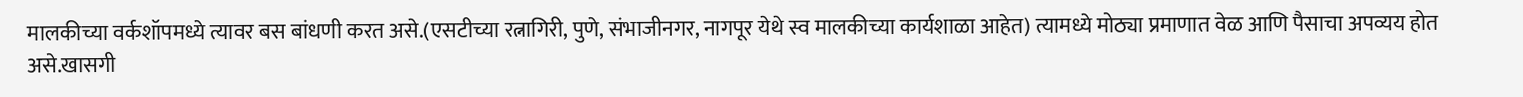मालकीच्या वर्कशॉपमध्ये त्यावर बस बांधणी करत असे.(एसटीच्या रत्नागिरी, पुणे, संभाजीनगर, नागपूर येथे स्व मालकीच्या कार्यशाळा आहेत) त्यामध्ये मोठ्या प्रमाणात वेळ आणि पैसाचा अपव्यय होत असे.खासगी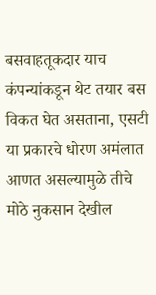बसवाहतूकदार याच कंपन्यांकडून थेट तयार बस विकत घेत असताना, एसटी या प्रकारचे धोरण अमंलात आणत असल्यामुळे तीचे मोठे नुकसान देखील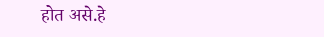होत असे.हे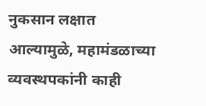नुकसान लक्षात आल्यामुळे, महामंडळाच्या व्यवस्थपकांनी काही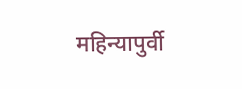महिन्यापुर्वी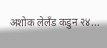अशोक लेलँड कडुन २४...